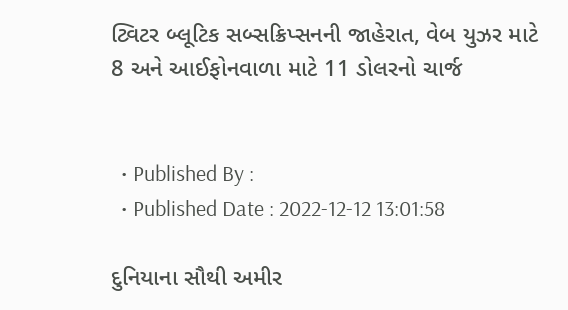ટ્વિટર બ્લૂટિક સબ્સક્રિપ્સનની જાહેરાત, વેબ યુઝર માટે 8 અને આઈફોનવાળા માટે 11 ડોલરનો ચાર્જ


  • Published By :
  • Published Date : 2022-12-12 13:01:58

દુનિયાના સૌથી અમીર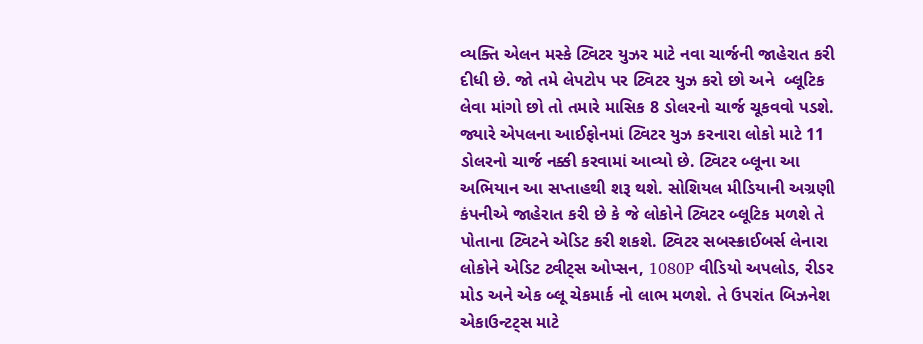વ્યક્તિ એલન મસ્કે ટ્વિટર યુઝર માટે નવા ચાર્જની જાહેરાત કરી દીધી છે. જો તમે લેપટોપ પર ટ્વિટર યુઝ કરો છો અને  બ્લૂટિક લેવા માંગો છો તો તમારે માસિક 8 ડોલરનો ચાર્જ ચૂકવવો પડશે. જ્યારે એપલના આઈફોનમાં ટ્વિટર યુઝ કરનારા લોકો માટે 11 ડોલરનો ચાર્જ નક્કી કરવામાં આવ્યો છે. ટ્વિટર બ્લૂના આ અભિયાન આ સપ્તાહથી શરૂ થશે. સોશિયલ મીડિયાની અગ્રણી કંપનીએ જાહેરાત કરી છે કે જે લોકોને ટ્વિટર બ્લૂટિક મળશે તે પોતાના ટ્વિટને એડિટ કરી શકશે. ટ્વિટર સબસ્ક્રાઈબર્સ લેનારા લોકોને એડિટ ટ્વીટ્સ ઓપ્સન, 1080P વીડિયો અપલોડ, રીડર મોડ અને એક બ્લૂ ચેકમાર્ક નો લાભ મળશે. તે ઉપરાંત બિઝનેશ એકાઉન્ટટ્સ માટે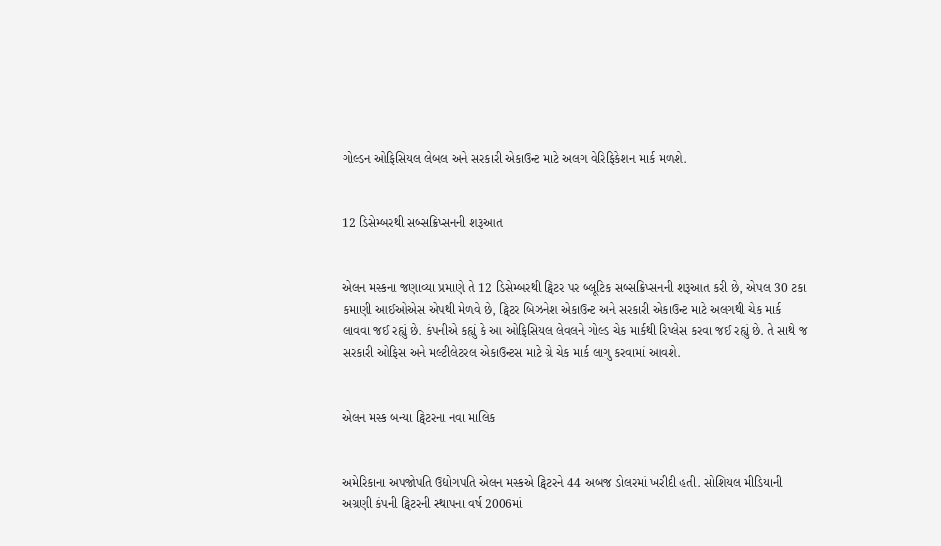ગોલ્ડન ઓફિસિયલ લેબલ અને સરકારી એકાઉન્ટ માટે અલગ વેરિફિકેશન માર્ક મળશે.


12 ડિસેમ્બરથી સબ્સક્રિપ્સનની શરૂઆત


એલન મસ્કના જણાવ્યા પ્રમાણે તે 12 ડિસેમ્બરથી ટ્વિટર પર બ્લૂટિક સબ્સક્રિપ્સનની શરૂઆત કરી છે, એપલ 30 ટકા કમાણી આઈઓએસ એપથી મેળવે છે, ટ્વિટર બિઝનેશ એકાઉન્ટ અને સરકારી એકાઉન્ટ માટે અલગથી ચેક માર્ક લાવવા જઈ રહ્યું છે. કંપનીએ કહ્યું કે આ ઓફિસિયલ લેવલને ગોલ્ડ ચેક માર્કથી રિપ્લેસ કરવા જઈ રહ્યું છે. તે સાથે જ સરકારી ઓફિસ અને મલ્ટીલેટરલ એકાઉન્ટસ માટે ગ્રે ચેક માર્ક લાગુ કરવામાં આવશે.


એલન મસ્ક બન્યા ટ્વિટરના નવા માલિક


અમેરિકાના અપજોપતિ ઉદ્યોગપતિ એલન મસ્કએ ટ્વિટરને 44 અબજ ડોલરમાં ખરીદી હતી. સોશિયલ મીડિયાની અગ્રણી કંપની ટ્વિટરની સ્થાપના વર્ષ 2006માં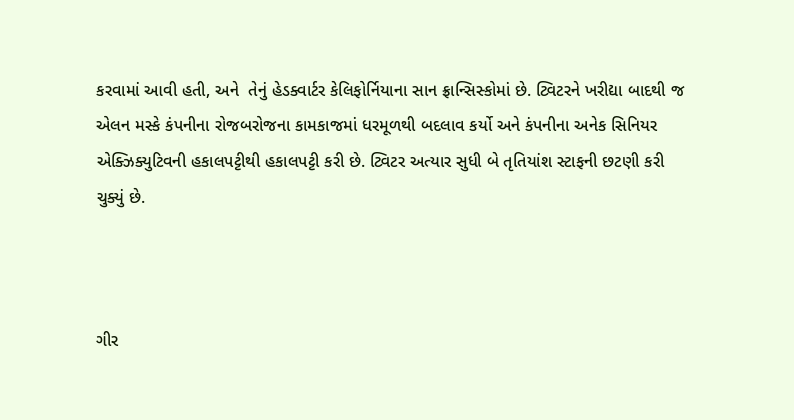કરવામાં આવી હતી, અને  તેનું હેડક્વાર્ટર કેલિફોર્નિયાના સાન ફ્રાન્સિસ્કોમાં છે. ટ્વિટરને ખરીદ્યા બાદથી જ એલન મસ્કે કંપનીના રોજબરોજના કામકાજમાં ધરમૂળથી બદલાવ કર્યો અને કંપનીના અનેક સિનિયર એક્ઝિક્યુટિવની હકાલપટ્ટીથી હકાલપટ્ટી કરી છે. ટ્વિટર અત્યાર સુધી બે તૃતિયાંશ સ્ટાફની છટણી કરી ચુક્યું છે.



ગીર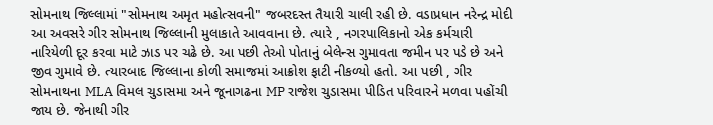સોમનાથ જિલ્લામાં "સોમનાથ અમૃત મહોત્સવની" જબરદસ્ત તૈયારી ચાલી રહી છે. વડાપ્રધાન નરેન્દ્ર મોદી આ અવસરે ગીર સોમનાથ જિલ્લાની મુલાકાતે આવવાના છે. ત્યારે , નગરપાલિકાનો એક કર્મચારી નારિયેળી દૂર કરવા માટે ઝાડ પર ચઢે છે. આ પછી તેઓ પોતાનું બેલેન્સ ગુમાવતા જમીન પર પડે છે અને જીવ ગુમાવે છે. ત્યારબાદ જિલ્લાના કોળી સમાજમાં આક્રોશ ફાટી નીકળ્યો હતો. આ પછી , ગીર સોમનાથના MLA વિમલ ચુડાસમા અને જૂનાગઢના MP રાજેશ ચુડાસમા પીડિત પરિવારને મળવા પહોંચી જાય છે. જેનાથી ગીર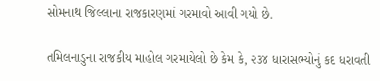સોમનાથ જિલ્લાના રાજકારણમાં ગરમાવો આવી ગયો છે.

તમિલનાડુના રાજકીય માહોલ ગરમાયેલો છે કેમ કે, ૨૩૪ ધારાસભ્યોનું કદ ધરાવતી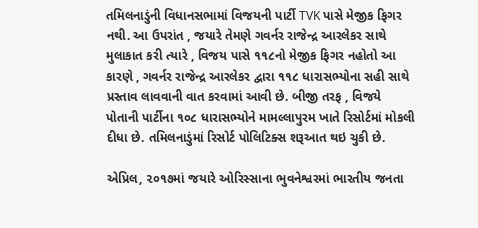તમિલનાડુંની વિધાનસભામાં વિજયની પાર્ટી TVK પાસે મેજીક ફિગર નથી. આ ઉપરાંત , જયારે તેમણે ગવર્નર રાજેન્દ્ર આરલેકર સાથે મુલાકાત કરી ત્યારે , વિજય પાસે ૧૧૮નો મેજીક ફિગર નહોતો આ કારણે , ગવર્નર રાજેન્દ્ર આરલેકર દ્વારા ૧૧૮ ધારાસભ્યોના સહી સાથે પ્રસ્તાવ લાવવાની વાત કરવામાં આવી છે. બીજી તરફ , વિજયે પોતાની પાર્ટીના ૧૦૮ ધારાસભ્યોને મામલ્લાપુરમ ખાતે રિસોર્ટમાં મોકલી દીધા છે. તમિલનાડુંમાં રિસોર્ટ પોલિટિક્સ શરૂઆત થઇ ચુકી છે.

એપ્રિલ, ૨૦૧૭માં જયારે ઓરિસ્સાના ભુવનેશ્વરમાં ભારતીય જનતા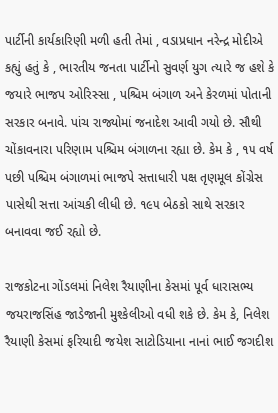પાર્ટીની કાર્યકારિણી મળી હતી તેમાં , વડાપ્રધાન નરેન્દ્ર મોદીએ કહ્યું હતું કે , ભારતીય જનતા પાર્ટીનો સુવર્ણ યુગ ત્યારે જ હશે કે જયારે ભાજપ ઓરિસ્સા , પશ્ચિમ બંગાળ અને કેરળમાં પોતાની સરકાર બનાવે. પાંચ રાજ્યોમાં જનાદેશ આવી ગયો છે. સૌથી ચોંકાવનારા પરિણામ પશ્ચિમ બંગાળના રહ્યા છે. કેમ કે , ૧૫ વર્ષ પછી પશ્ચિમ બંગાળમાં ભાજપે સત્તાધારી પક્ષ તૃણમૂલ કોંગ્રેસ પાસેથી સત્તા આંચકી લીધી છે. ૧૯૫ બેઠકો સાથે સરકાર બનાવવા જઈ રહ્યો છે.

રાજકોટના ગોંડલમાં નિલેશ રૈયાણીના કેસમાં પૂર્વ ધારાસભ્ય જયરાજસિંહ જાડેજાની મુશ્કેલીઓ વધી શકે છે. કેમ કે, નિલેશ રૈયાણી કેસમાં ફરિયાદી જયેશ સાટોડિયાના નાનાં ભાઈ જગદીશ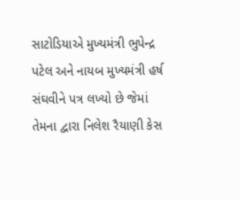સાટોડિયાએ મુખ્યમંત્રી ભુપેન્દ્ર પટેલ અને નાયબ મુખ્યમંત્રી હર્ષ સંઘવીને પત્ર લખ્યો છે જેમાં તેમના દ્વારા નિલેશ રૈયાણી કેસ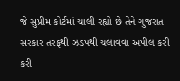જે સુપ્રીમ કોર્ટમાં ચાલી રહ્યો છે તેને ગુજરાત સરકાર તરફથી ઝડપથી ચલાવવા અપીલ કરી કરી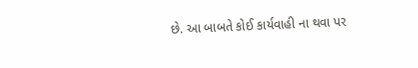છે. આ બાબતે કોઈ કાર્યવાહી ના થવા પર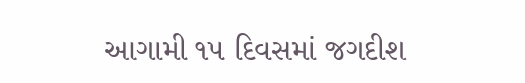આગામી ૧૫ દિવસમાં જગદીશ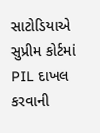સાટોડિયાએ સુપ્રીમ કોર્ટમાં PIL દાખલ કરવાની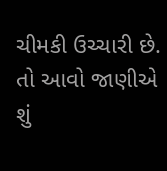ચીમકી ઉચ્ચારી છે. તો આવો જાણીએ શું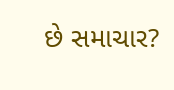છે સમાચાર?